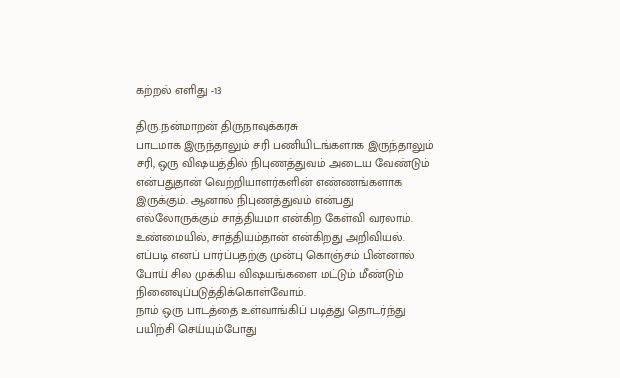கற்றல் எளிது -13

திரு.நன்மாறன் திருநாவுக்கரசு
பாடமாக இருந்தாலும் சரி பணியிடங்களாக இருந்தாலும் சரி, ஒரு விஷயத்தில் நிபுணத்துவம் அடைய வேண்டும் என்பதுதான் வெற்றியாளர்களின் எண்ணங்களாக இருக்கும். ஆனால் நிபுணத்துவம் என்பது எல்லோருக்கும் சாத்தியமா என்கிற கேள்வி வரலாம். உண்மையில், சாத்தியம்தான் என்கிறது அறிவியல். எப்படி எனப் பார்ப்பதற்கு முன்பு கொஞ்சம் பின்னால் போய் சில முக்கிய விஷயங்களை மட்டும் மீண்டும் நினைவுப்படுத்திக்கொள்வோம்.
நாம் ஒரு பாடத்தை உள்வாங்கிப் படித்து தொடர்ந்து பயிற்சி செய்யும்போது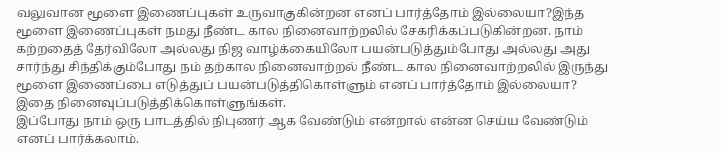வலுவான மூளை இணைப்புகள் உருவாகுகின்றன எனப் பார்த்தோம் இல்லையா?இந்த மூளை இணைப்புகள் நமது நீண்ட கால நினைவாற்றலில் சேகரிக்கப்படுகின்றன. நாம் கற்றதைத் தேர்விலோ அல்லது நிஜ வாழ்க்கையிலோ பயன்படுத்தும்போது அல்லது அது சார்ந்து சிந்திக்கும்போது நம் தற்கால நினைவாற்றல் நீண்ட கால நினைவாற்றலில் இருந்து மூளை இணைப்பை எடுத்துப் பயன்படுத்திகொள்ளும் எனப் பார்த்தோம் இல்லையா? இதை நினைவுப்படுத்திக்கொள்ளுங்கள்.
இப்போது நாம் ஒரு பாடத்தில் நிபுணர் ஆக வேண்டும் என்றால் என்ன செய்ய வேண்டும் எனப் பார்க்கலாம்.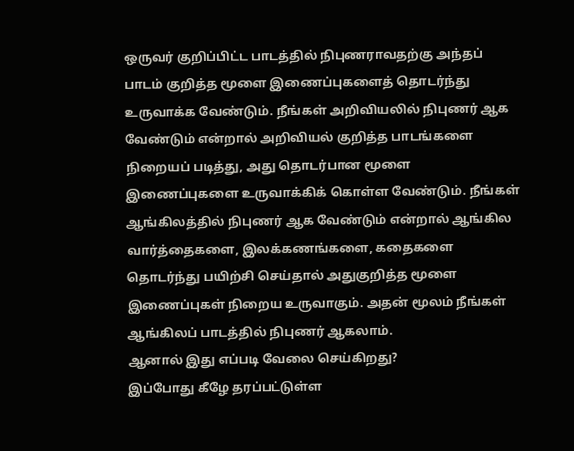ஒருவர் குறிப்பிட்ட பாடத்தில் நிபுணராவதற்கு அந்தப் பாடம் குறித்த மூளை இணைப்புகளைத் தொடர்ந்து உருவாக்க வேண்டும். நீங்கள் அறிவியலில் நிபுணர் ஆக வேண்டும் என்றால் அறிவியல் குறித்த பாடங்களை நிறையப் படித்து, அது தொடர்பான மூளை இணைப்புகளை உருவாக்கிக் கொள்ள வேண்டும். நீங்கள் ஆங்கிலத்தில் நிபுணர் ஆக வேண்டும் என்றால் ஆங்கில வார்த்தைகளை, இலக்கணங்களை, கதைகளை தொடர்ந்து பயிற்சி செய்தால் அதுகுறித்த மூளை இணைப்புகள் நிறைய உருவாகும். அதன் மூலம் நீங்கள் ஆங்கிலப் பாடத்தில் நிபுணர் ஆகலாம்.
ஆனால் இது எப்படி வேலை செய்கிறது?
இப்போது கீழே தரப்பட்டுள்ள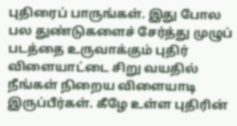புதிரைப் பாருங்கள். இது போல பல துண்டுகளைச் சேர்த்து முழுப் படத்தை உருவாக்கும் புதிர் விளையாட்டை சிறு வயதில் நீங்கள் நிறைய விளையாடி இருப்பீர்கள். கீழே உள்ள புதிரின்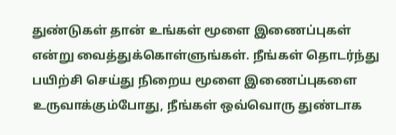துண்டுகள் தான் உங்கள் மூளை இணைப்புகள் என்று வைத்துக்கொள்ளுங்கள். நீங்கள் தொடர்ந்து பயிற்சி செய்து நிறைய மூளை இணைப்புகளை உருவாக்கும்போது, நீங்கள் ஒவ்வொரு துண்டாக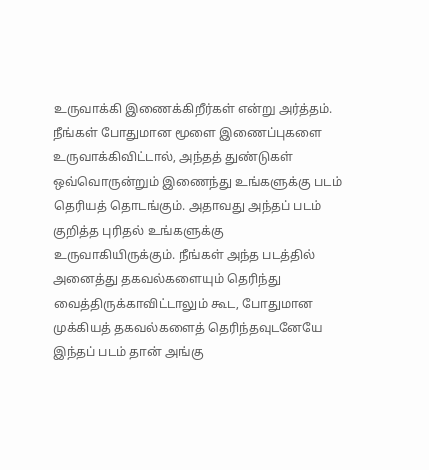உருவாக்கி இணைக்கிறீர்கள் என்று அர்த்தம். நீங்கள் போதுமான மூளை இணைப்புகளை உருவாக்கிவிட்டால், அந்தத் துண்டுகள் ஒவ்வொருன்றும் இணைந்து உங்களுக்கு படம் தெரியத் தொடங்கும். அதாவது அந்தப் படம் குறித்த புரிதல் உங்களுக்கு உருவாகியிருக்கும். நீங்கள் அந்த படத்தில் அனைத்து தகவல்களையும் தெரிந்து வைத்திருக்காவிட்டாலும் கூட, போதுமான முக்கியத் தகவல்களைத் தெரிந்தவுடனேயே இந்தப் படம் தான் அங்கு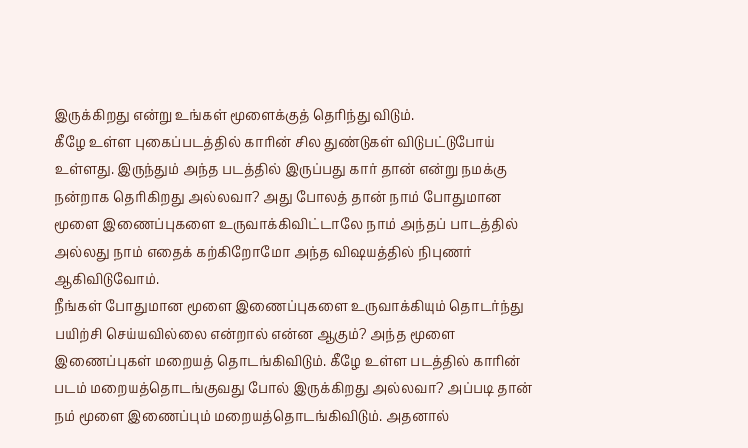இருக்கிறது என்று உங்கள் மூளைக்குத் தெரிந்து விடும்.
கீழே உள்ள புகைப்படத்தில் காரின் சில துண்டுகள் விடுபட்டுபோய் உள்ளது. இருந்தும் அந்த படத்தில் இருப்பது கார் தான் என்று நமக்கு நன்றாக தெரிகிறது அல்லவா? அது போலத் தான் நாம் போதுமான மூளை இணைப்புகளை உருவாக்கிவிட்டாலே நாம் அந்தப் பாடத்தில் அல்லது நாம் எதைக் கற்கிறோமோ அந்த விஷயத்தில் நிபுணர் ஆகிவிடுவோம்.
நீங்கள் போதுமான மூளை இணைப்புகளை உருவாக்கியும் தொடர்ந்து பயிற்சி செய்யவில்லை என்றால் என்ன ஆகும்? அந்த மூளை இணைப்புகள் மறையத் தொடங்கிவிடும். கீழே உள்ள படத்தில் காரின் படம் மறையத்தொடங்குவது போல் இருக்கிறது அல்லவா? அப்படி தான் நம் மூளை இணைப்பும் மறையத்தொடங்கிவிடும். அதனால்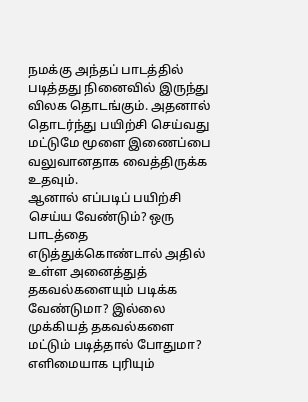நமக்கு அந்தப் பாடத்தில் படித்தது நினைவில் இருந்து விலக தொடங்கும். அதனால் தொடர்ந்து பயிற்சி செய்வது மட்டுமே மூளை இணைப்பை வலுவானதாக வைத்திருக்க உதவும்.
ஆனால் எப்படிப் பயிற்சி செய்ய வேண்டும்? ஒரு பாடத்தை எடுத்துக்கொண்டால் அதில் உள்ள அனைத்துத் தகவல்களையும் படிக்க வேண்டுமா? இல்லை முக்கியத் தகவல்களை மட்டும் படித்தால் போதுமா? எளிமையாக புரியும்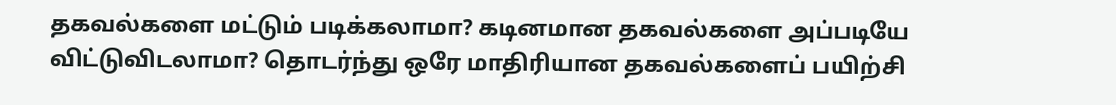தகவல்களை மட்டும் படிக்கலாமா? கடினமான தகவல்களை அப்படியே விட்டுவிடலாமா? தொடர்ந்து ஒரே மாதிரியான தகவல்களைப் பயிற்சி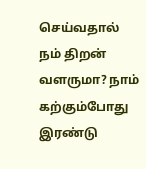செய்வதால் நம் திறன் வளருமா? நாம் கற்கும்போது இரண்டு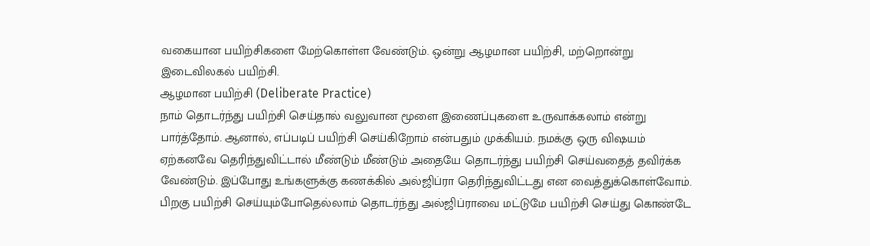வகையான பயிற்சிகளை மேற்கொள்ள வேண்டும். ஒன்று ஆழமான பயிற்சி, மற்றொன்று இடைவிலகல் பயிற்சி.
ஆழமான பயிற்சி (Deliberate Practice)
நாம் தொடர்ந்து பயிற்சி செய்தால் வலுவான மூளை இணைப்புகளை உருவாக்கலாம் என்று பார்த்தோம். ஆனால், எப்படிப் பயிற்சி செய்கிறோம் என்பதும் முக்கியம். நமக்கு ஒரு விஷயம் ஏற்கனவே தெரிந்துவிட்டால் மீண்டும் மீண்டும் அதையே தொடர்ந்து பயிற்சி செய்வதைத் தவிர்க்க வேண்டும். இப்போது உங்களுக்கு கணக்கில் அல்ஜிப்ரா தெரிந்துவிட்டது என வைத்துக்கொள்வோம். பிறகு பயிற்சி செய்யும்போதெல்லாம் தொடர்ந்து அல்ஜிப்ராவை மட்டுமே பயிற்சி செய்து கொண்டே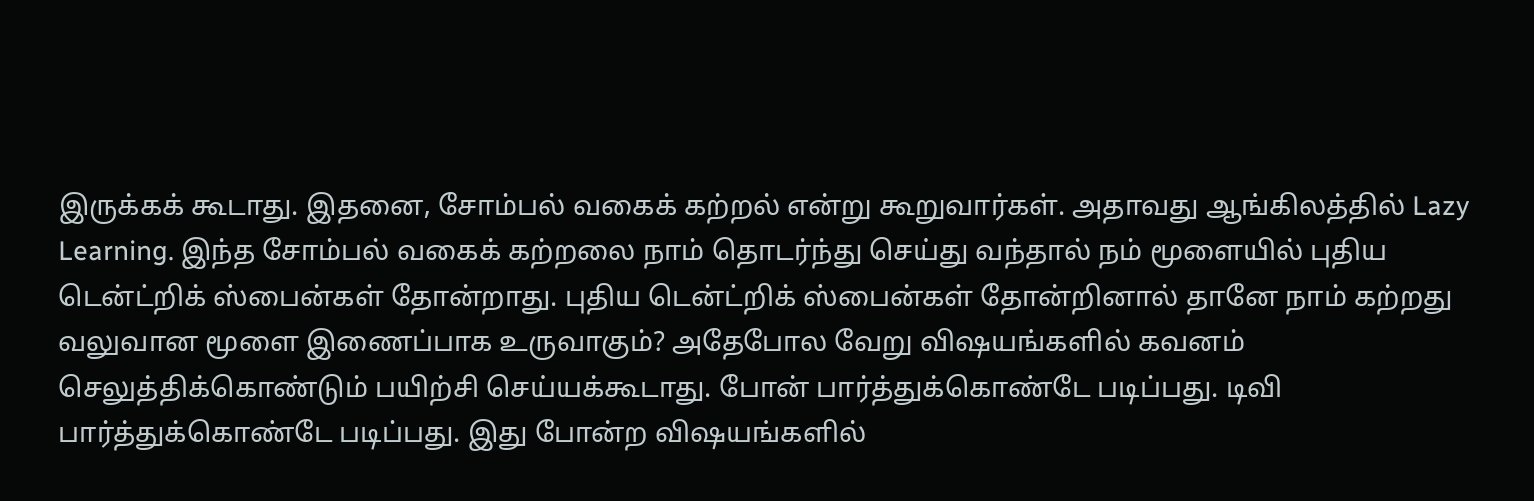இருக்கக் கூடாது. இதனை, சோம்பல் வகைக் கற்றல் என்று கூறுவார்கள். அதாவது ஆங்கிலத்தில் Lazy Learning. இந்த சோம்பல் வகைக் கற்றலை நாம் தொடர்ந்து செய்து வந்தால் நம் மூளையில் புதிய டென்ட்றிக் ஸ்பைன்கள் தோன்றாது. புதிய டென்ட்றிக் ஸ்பைன்கள் தோன்றினால் தானே நாம் கற்றது வலுவான மூளை இணைப்பாக உருவாகும்? அதேபோல வேறு விஷயங்களில் கவனம் செலுத்திக்கொண்டும் பயிற்சி செய்யக்கூடாது. போன் பார்த்துக்கொண்டே படிப்பது. டிவி பார்த்துக்கொண்டே படிப்பது. இது போன்ற விஷயங்களில்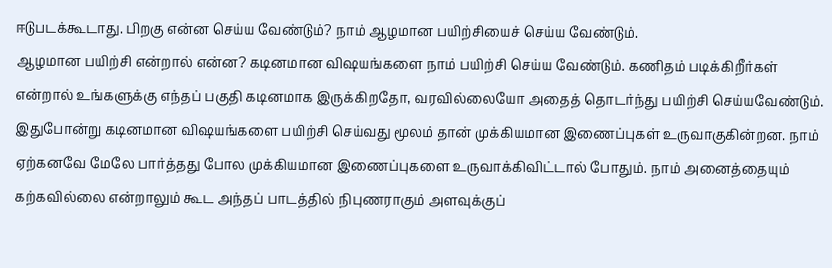ஈடுபடக்கூடாது. பிறகு என்ன செய்ய வேண்டும்? நாம் ஆழமான பயிற்சியைச் செய்ய வேண்டும்.
ஆழமான பயிற்சி என்றால் என்ன? கடினமான விஷயங்களை நாம் பயிற்சி செய்ய வேண்டும். கணிதம் படிக்கிறீர்கள் என்றால் உங்களுக்கு எந்தப் பகுதி கடினமாக இருக்கிறதோ, வரவில்லையோ அதைத் தொடர்ந்து பயிற்சி செய்யவேண்டும். இதுபோன்று கடினமான விஷயங்களை பயிற்சி செய்வது மூலம் தான் முக்கியமான இணைப்புகள் உருவாகுகின்றன. நாம் ஏற்கனவே மேலே பார்த்தது போல முக்கியமான இணைப்புகளை உருவாக்கிவிட்டால் போதும். நாம் அனைத்தையும் கற்கவில்லை என்றாலும் கூட அந்தப் பாடத்தில் நிபுணராகும் அளவுக்குப்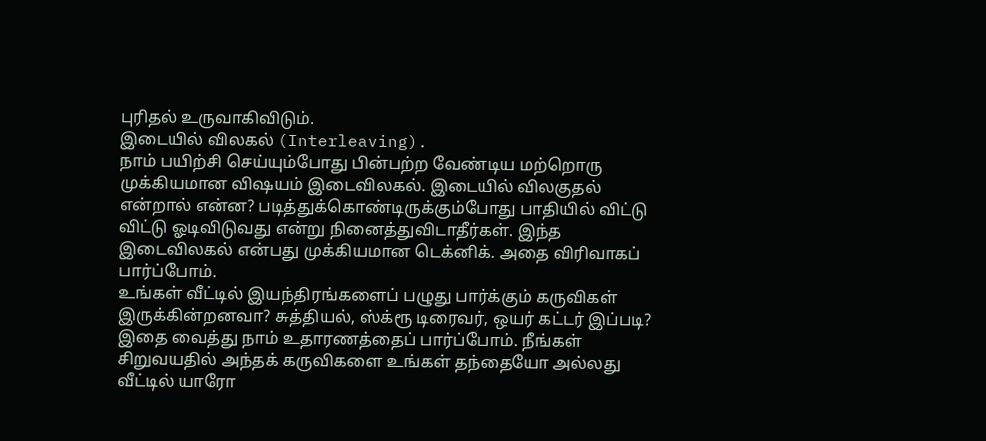புரிதல் உருவாகிவிடும்.
இடையில் விலகல் (Interleaving).
நாம் பயிற்சி செய்யும்போது பின்பற்ற வேண்டிய மற்றொரு முக்கியமான விஷயம் இடைவிலகல். இடையில் விலகுதல் என்றால் என்ன? படித்துக்கொண்டிருக்கும்போது பாதியில் விட்டு விட்டு ஓடிவிடுவது என்று நினைத்துவிடாதீர்கள். இந்த இடைவிலகல் என்பது முக்கியமான டெக்னிக். அதை விரிவாகப் பார்ப்போம்.
உங்கள் வீட்டில் இயந்திரங்களைப் பழுது பார்க்கும் கருவிகள் இருக்கின்றனவா? சுத்தியல், ஸ்க்ரூ டிரைவர், ஒயர் கட்டர் இப்படி? இதை வைத்து நாம் உதாரணத்தைப் பார்ப்போம். நீங்கள் சிறுவயதில் அந்தக் கருவிகளை உங்கள் தந்தையோ அல்லது வீட்டில் யாரோ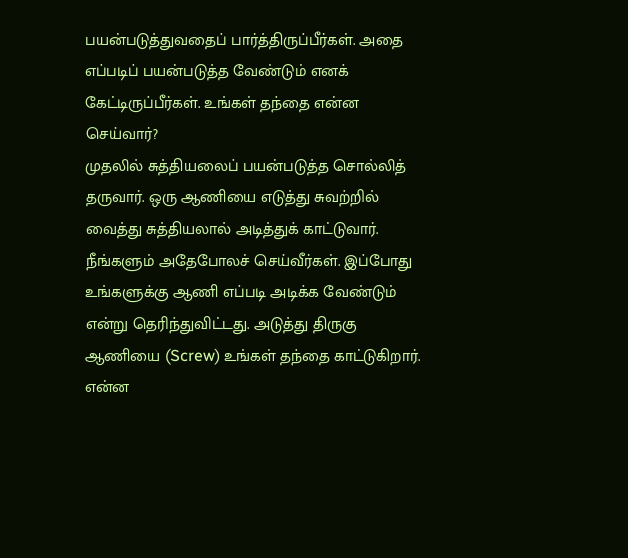பயன்படுத்துவதைப் பார்த்திருப்பீர்கள். அதை எப்படிப் பயன்படுத்த வேண்டும் எனக் கேட்டிருப்பீர்கள். உங்கள் தந்தை என்ன செய்வார்?
முதலில் சுத்தியலைப் பயன்படுத்த சொல்லித் தருவார். ஒரு ஆணியை எடுத்து சுவற்றில் வைத்து சுத்தியலால் அடித்துக் காட்டுவார். நீங்களும் அதேபோலச் செய்வீர்கள். இப்போது உங்களுக்கு ஆணி எப்படி அடிக்க வேண்டும் என்று தெரிந்துவிட்டது. அடுத்து திருகு ஆணியை (Screw) உங்கள் தந்தை காட்டுகிறார். என்ன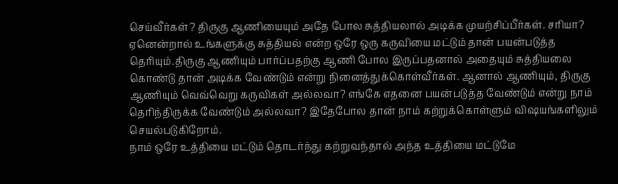செய்வீர்கள்? திருகு ஆணியையும் அதே போல சுத்தியலால் அடிக்க முயற்சிப்பீர்கள். சரியா?
ஏனென்றால் உங்களுக்கு சுத்தியல் என்ற ஒரே ஒரு கருவியை மட்டும் தான் பயன்படுத்த தெரியும்.திருகு ஆணியும் பார்ப்பதற்கு ஆணி போல இருப்பதனால் அதையும் சுத்தியலை கொண்டு தான் அடிக்க வேண்டும் என்று நினைத்துக்கொள்வீர்கள். ஆனால் ஆணியும், திருகு ஆணியும் வெவ்வெறு கருவிகள் அல்லவா? எங்கே எதனை பயன்படுத்த வேண்டும் என்று நாம் தெரிந்திருக்க வேண்டும் அல்லவா? இதேபோல தான் நாம் கற்றுக்கொள்ளும் விஷயங்களிலும் செயல்படுகிறோம்.
நாம் ஒரே உத்தியை மட்டும் தொடர்ந்து கற்றுவந்தால் அந்த உத்தியை மட்டுமே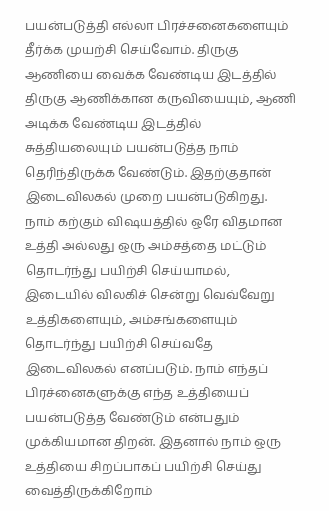பயன்படுத்தி எல்லா பிரச்சனைகளையும் தீர்க்க முயற்சி செய்வோம். திருகு ஆணியை வைக்க வேண்டிய இடத்தில் திருகு ஆணிக்கான கருவியையும், ஆணி அடிக்க வேண்டிய இடத்தில் சுத்தியலையும் பயன்படுத்த நாம் தெரிந்திருக்க வேண்டும். இதற்குதான் இடைவிலகல் முறை பயன்படுகிறது.
நாம் கற்கும் விஷயத்தில் ஒரே விதமான உத்தி அல்லது ஒரு அம்சத்தை மட்டும் தொடர்ந்து பயிற்சி செய்யாமல், இடையில் விலகிச் சென்று வெவ்வேறு உத்திகளையும், அம்சங்களையும் தொடர்ந்து பயிற்சி செய்வதே இடைவிலகல் எனப்படும். நாம் எந்தப் பிரச்னைகளுக்கு எந்த உத்தியைப் பயன்படுத்த வேண்டும் என்பதும் முக்கியமான திறன். இதனால் நாம் ஒரு உத்தியை சிறப்பாகப் பயிற்சி செய்து வைத்திருக்கிறோம்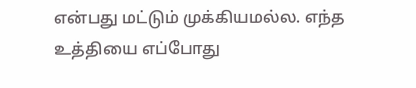என்பது மட்டும் முக்கியமல்ல. எந்த உத்தியை எப்போது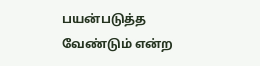பயன்படுத்த வேண்டும் என்ற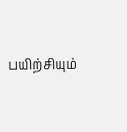பயிற்சியும்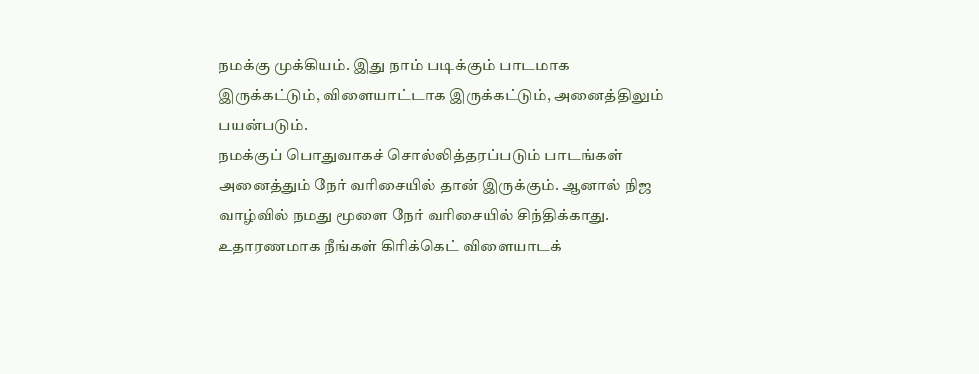நமக்கு முக்கியம். இது நாம் படிக்கும் பாடமாக இருக்கட்டும், விளையாட்டாக இருக்கட்டும், அனைத்திலும் பயன்படும்.
நமக்குப் பொதுவாகச் சொல்லித்தரப்படும் பாடங்கள் அனைத்தும் நேர் வரிசையில் தான் இருக்கும். ஆனால் நிஜ வாழ்வில் நமது மூளை நேர் வரிசையில் சிந்திக்காது. உதாரணமாக நீங்கள் கிரிக்கெட் விளையாடக்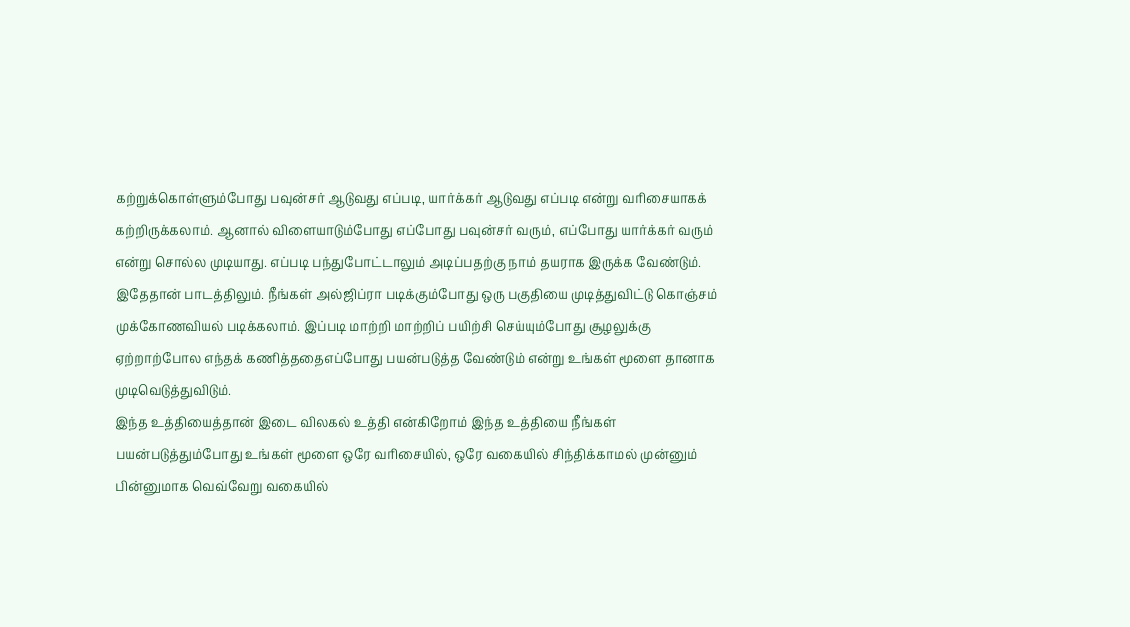கற்றுக்கொள்ளும்போது பவுன்சர் ஆடுவது எப்படி, யார்க்கர் ஆடுவது எப்படி என்று வரிசையாகக் கற்றிருக்கலாம். ஆனால் விளையாடும்போது எப்போது பவுன்சர் வரும், எப்போது யார்க்கர் வரும் என்று சொல்ல முடியாது. எப்படி பந்துபோட்டாலும் அடிப்பதற்கு நாம் தயராக இருக்க வேண்டும். இதேதான் பாடத்திலும். நீங்கள் அல்ஜிப்ரா படிக்கும்போது ஒரு பகுதியை முடித்துவிட்டு கொஞ்சம் முக்கோணவியல் படிக்கலாம். இப்படி மாற்றி மாற்றிப் பயிற்சி செய்யும்போது சூழலுக்கு ஏற்றாற்போல எந்தக் கணித்ததைஎப்போது பயன்படுத்த வேண்டும் என்று உங்கள் மூளை தானாக முடிவெடுத்துவிடும்.
இந்த உத்தியைத்தான் இடை விலகல் உத்தி என்கிறோம் இந்த உத்தியை நீங்கள் பயன்படுத்தும்போது உங்கள் மூளை ஒரே வரிசையில், ஒரே வகையில் சிந்திக்காமல் முன்னும் பின்னுமாக வெவ்வேறு வகையில்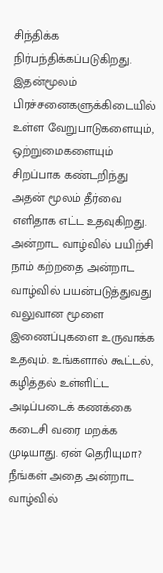சிந்திக்க நிர்பந்திக்கப்படுகிறது. இதன்மூலம் பிரச்சனைகளுக்கிடையில் உள்ள வேறுபாடுகளையும், ஒற்றுமைகளையும் சிறப்பாக கண்டறிந்து அதன் மூலம் தீர்வை எளிதாக எட்ட உதவுகிறது.
அன்றாட வாழ்வில் பயிற்சி
நாம் கற்றதை அன்றாட வாழ்வில் பயன்படுத்துவது வலுவான மூளை இணைப்புகளை உருவாக்க உதவும். உங்களால் கூட்டல், கழித்தல் உள்ளிட்ட அடிப்படைக் கணக்கை கடைசி வரை மறக்க முடியாது. ஏன் தெரியுமா? நீங்கள் அதை அன்றாட வாழ்வில்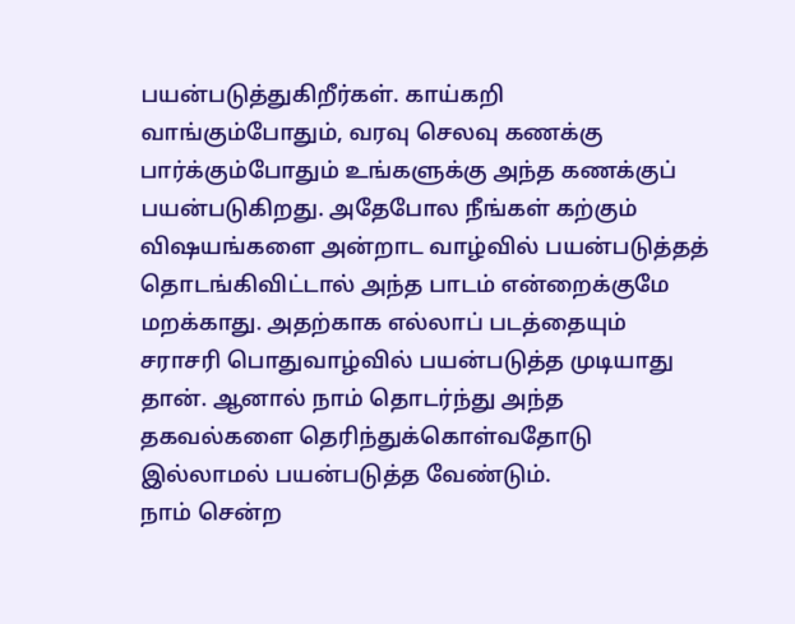பயன்படுத்துகிறீர்கள். காய்கறி வாங்கும்போதும், வரவு செலவு கணக்கு பார்க்கும்போதும் உங்களுக்கு அந்த கணக்குப் பயன்படுகிறது. அதேபோல நீங்கள் கற்கும் விஷயங்களை அன்றாட வாழ்வில் பயன்படுத்தத் தொடங்கிவிட்டால் அந்த பாடம் என்றைக்குமே மறக்காது. அதற்காக எல்லாப் படத்தையும் சராசரி பொதுவாழ்வில் பயன்படுத்த முடியாது தான். ஆனால் நாம் தொடர்ந்து அந்த தகவல்களை தெரிந்துக்கொள்வதோடு இல்லாமல் பயன்படுத்த வேண்டும்.
நாம் சென்ற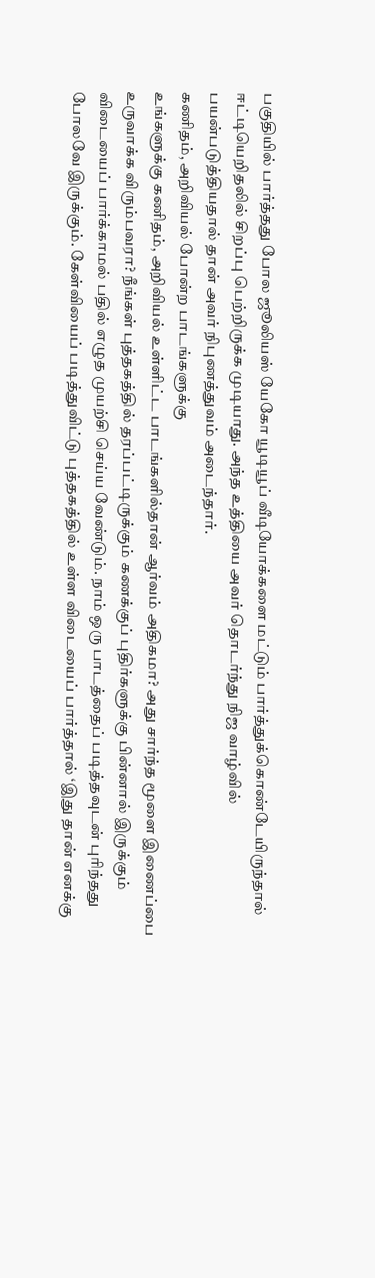பகுதியில் பார்த்தது போல ஜூலியஸ் யேகோ யூடியூப் வீடியோக்களை மட்டும் பார்த்துக்கொண்டேயிருந்தால் ஈட்டியெறிதலில் சிறப்பு பெற்றிருக்க முடியாது. அந்த உத்தியை அவர் தொடர்ந்து நிஜ வாழ்வில் பயன்படுத்தியதால் தான் அவர் நிபுணத்துவம் அடைந்தார்.
கணிதம், அறிவியல் போன்ற பாடங்களுக்கு
உங்களுக்கு கணிதம், அறிவியல் உள்ளிட்ட பாடங்களில்தான் ஆர்வம் அதிகமா? அது சார்ந்த மூளை இணைப்பை உருவாக்க விரும்பவரா? நீங்கள் புத்தகத்தில் தரப்பட்டிருக்கும் கணக்குப் புதிர்களுக்கு பின்னால் இருக்கும் விடையைப் பார்க்காமல் பதில் எழுத முயற்சி செய்ய வேண்டும். நாம் ஒரு பாடத்தைப் படித்தவுடன் புரிந்தது போலவே இருக்கும். கேள்வியைப் படித்துவிட்டு புத்தகத்தில் உள்ள விடையைப் பார்த்தால் ‘இது தான் எனக்கு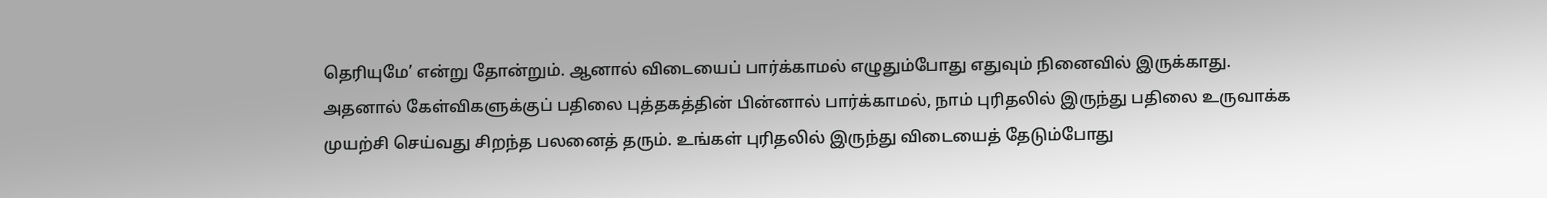தெரியுமே’ என்று தோன்றும். ஆனால் விடையைப் பார்க்காமல் எழுதும்போது எதுவும் நினைவில் இருக்காது. அதனால் கேள்விகளுக்குப் பதிலை புத்தகத்தின் பின்னால் பார்க்காமல், நாம் புரிதலில் இருந்து பதிலை உருவாக்க முயற்சி செய்வது சிறந்த பலனைத் தரும். உங்கள் புரிதலில் இருந்து விடையைத் தேடும்போது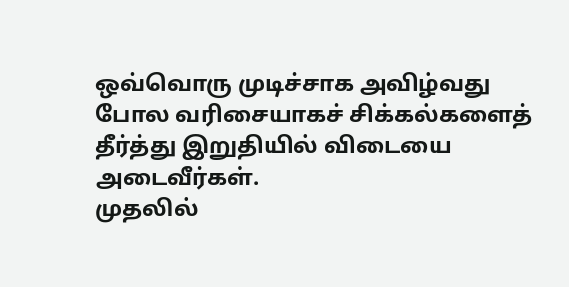ஒவ்வொரு முடிச்சாக அவிழ்வது போல வரிசையாகச் சிக்கல்களைத் தீர்த்து இறுதியில் விடையை அடைவீர்கள்.
முதலில்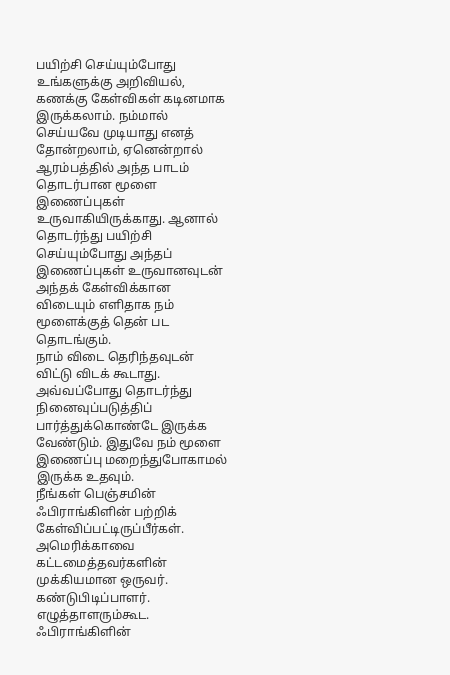பயிற்சி செய்யும்போது உங்களுக்கு அறிவியல், கணக்கு கேள்விகள் கடினமாக இருக்கலாம். நம்மால் செய்யவே முடியாது எனத் தோன்றலாம், ஏனென்றால் ஆரம்பத்தில் அந்த பாடம் தொடர்பான மூளை இணைப்புகள் உருவாகியிருக்காது. ஆனால் தொடர்ந்து பயிற்சி செய்யும்போது அந்தப் இணைப்புகள் உருவானவுடன் அந்தக் கேள்விக்கான விடையும் எளிதாக நம் மூளைக்குத் தென் பட தொடங்கும்.
நாம் விடை தெரிந்தவுடன் விட்டு விடக் கூடாது. அவ்வப்போது தொடர்ந்து நினைவுப்படுத்திப் பார்த்துக்கொண்டே இருக்க வேண்டும். இதுவே நம் மூளை இணைப்பு மறைந்துபோகாமல் இருக்க உதவும்.
நீங்கள் பெஞ்சமின் ஃபிராங்கிளின் பற்றிக் கேள்விப்பட்டிருப்பீர்கள். அமெரிக்காவை கட்டமைத்தவர்களின் முக்கியமான ஒருவர். கண்டுபிடிப்பாளர். எழுத்தாளரும்கூட. ஃபிராங்கிளின்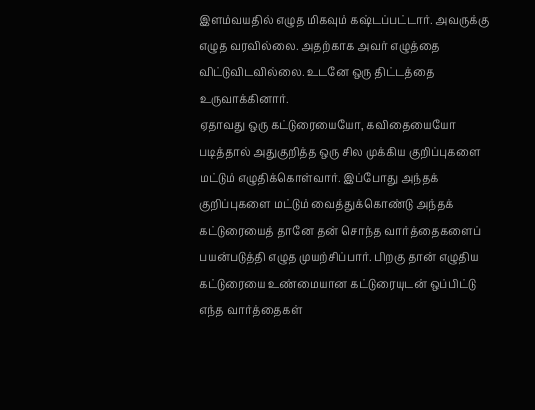இளம்வயதில் எழுத மிகவும் கஷ்டப்பட்டார். அவருக்கு எழுத வரவில்லை. அதற்காக அவர் எழுத்தை விட்டுவிடவில்லை. உடனே ஒரு திட்டத்தை உருவாக்கினார்.
ஏதாவது ஒரு கட்டுரையையோ, கவிதையையோ படித்தால் அதுகுறித்த ஒரு சில முக்கிய குறிப்புகளை மட்டும் எழுதிக்கொள்வார். இப்போது அந்தக் குறிப்புகளை மட்டும் வைத்துக்கொண்டு அந்தக் கட்டுரையைத் தானே தன் சொந்த வார்த்தைகளைப் பயன்படுத்தி எழுத முயற்சிப்பார். பிறகு தான் எழுதிய கட்டுரையை உண்மையான கட்டுரையுடன் ஒப்பிட்டு எந்த வார்த்தைகள்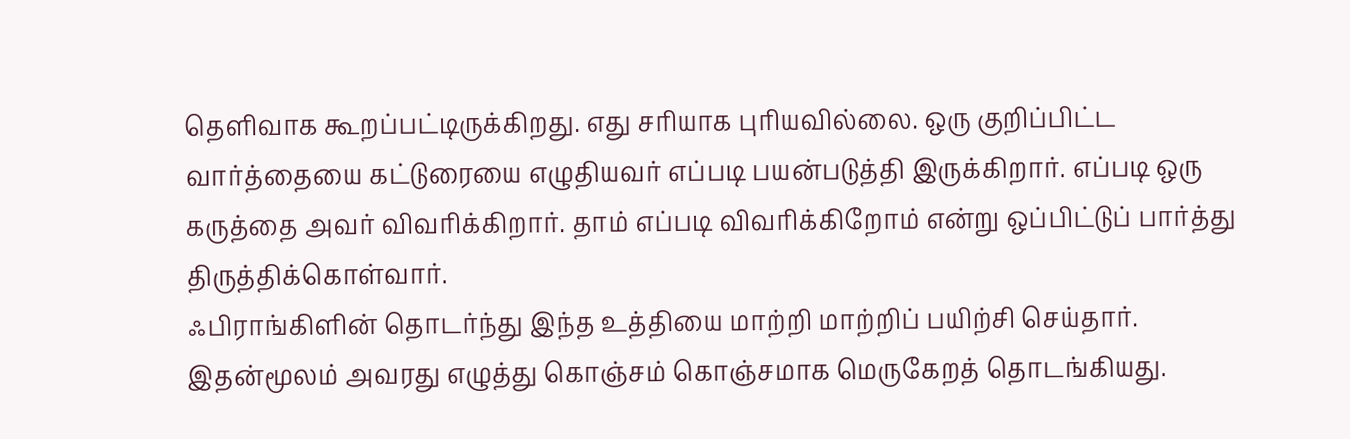தெளிவாக கூறப்பட்டிருக்கிறது. எது சரியாக புரியவில்லை. ஒரு குறிப்பிட்ட வார்த்தையை கட்டுரையை எழுதியவர் எப்படி பயன்படுத்தி இருக்கிறார். எப்படி ஒரு கருத்தை அவர் விவரிக்கிறார். தாம் எப்படி விவரிக்கிறோம் என்று ஒப்பிட்டுப் பார்த்து திருத்திக்கொள்வார்.
ஃபிராங்கிளின் தொடர்ந்து இந்த உத்தியை மாற்றி மாற்றிப் பயிற்சி செய்தார். இதன்மூலம் அவரது எழுத்து கொஞ்சம் கொஞ்சமாக மெருகேறத் தொடங்கியது.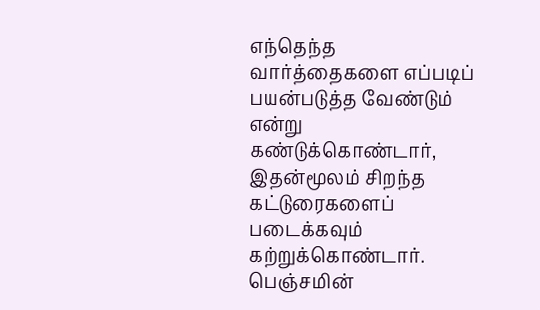எந்தெந்த வார்த்தைகளை எப்படிப் பயன்படுத்த வேண்டும் என்று கண்டுக்கொண்டார், இதன்மூலம் சிறந்த கட்டுரைகளைப் படைக்கவும் கற்றுக்கொண்டார்.
பெஞ்சமின்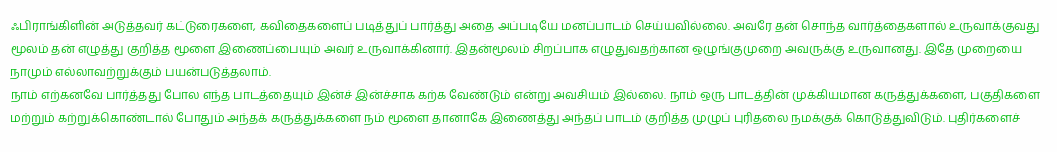ஃபிராங்கிளின் அடுத்தவர் கட்டுரைகளை, கவிதைகளைப் படித்துப் பார்த்து அதை அப்படியே மனப்பாடம் செய்யவில்லை. அவரே தன் சொந்த வார்த்தைகளால் உருவாக்குவது மூலம் தன் எழுத்து குறித்த மூளை இணைப்பையும் அவர் உருவாக்கினார். இதன்மூலம் சிறப்பாக எழுதுவதற்கான ஒழுங்குமுறை அவருக்கு உருவானது. இதே முறையை நாமும் எல்லாவற்றுக்கும் பயன்படுத்தலாம்.
நாம் எற்கனவே பார்த்தது போல எந்த பாடத்தையும் இன்ச் இன்ச்சாக கற்க வேண்டும் என்று அவசியம் இல்லை. நாம் ஒரு பாடத்தின் முக்கியமான கருத்துக்களை, பகுதிகளை மற்றும் கற்றுக்கொண்டால் போதும் அந்தக் கருத்துக்களை நம் மூளை தானாகே இணைத்து அந்தப் பாடம் குறித்த முழுப் புரிதலை நமக்குக் கொடுத்துவிடும். புதிர்களைச்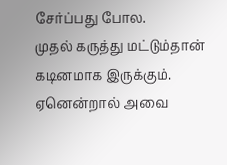சேர்ப்பது போல.
முதல் கருத்து மட்டும்தான் கடினமாக இருக்கும். ஏனென்றால் அவை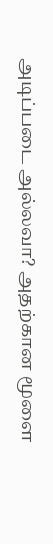அடிப்படை அல்லவா? அதற்கான மூளை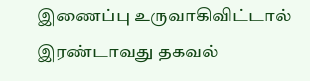இணைப்பு உருவாகிவிட்டால் இரண்டாவது தகவல்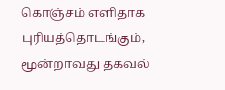கொஞ்சம் எளிதாக புரியத்தொடங்கும், மூன்றாவது தகவல்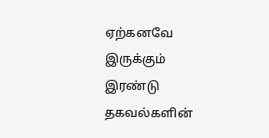ஏற்கனவே இருக்கும் இரண்டு தகவல்களின்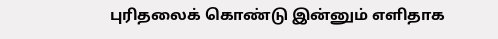புரிதலைக் கொண்டு இன்னும் எளிதாக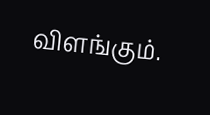விளங்கும்.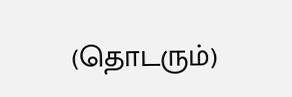(தொடரும்)